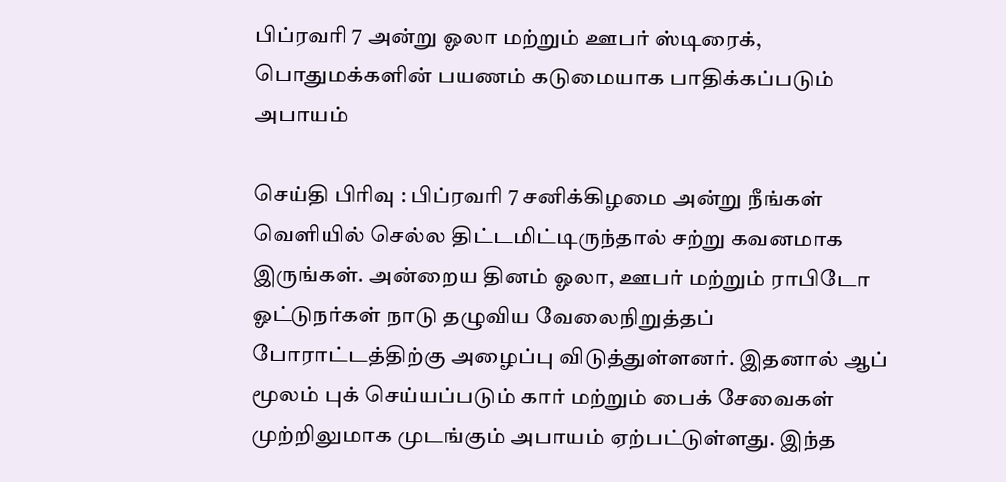பிப்ரவரி 7 அன்று ஓலா மற்றும் ஊபர் ஸ்டிரைக், பொதுமக்களின் பயணம் கடுமையாக பாதிக்கப்படும் அபாயம்

செய்தி பிரிவு : பிப்ரவரி 7 சனிக்கிழமை அன்று நீங்கள் வெளியில் செல்ல திட்டமிட்டிருந்தால் சற்று கவனமாக இருங்கள். அன்றைய தினம் ஓலா, ஊபர் மற்றும் ராபிடோ ஓட்டுநர்கள் நாடு தழுவிய வேலைநிறுத்தப் போராட்டத்திற்கு அழைப்பு விடுத்துள்ளனர். இதனால் ஆப் மூலம் புக் செய்யப்படும் கார் மற்றும் பைக் சேவைகள் முற்றிலுமாக முடங்கும் அபாயம் ஏற்பட்டுள்ளது. இந்த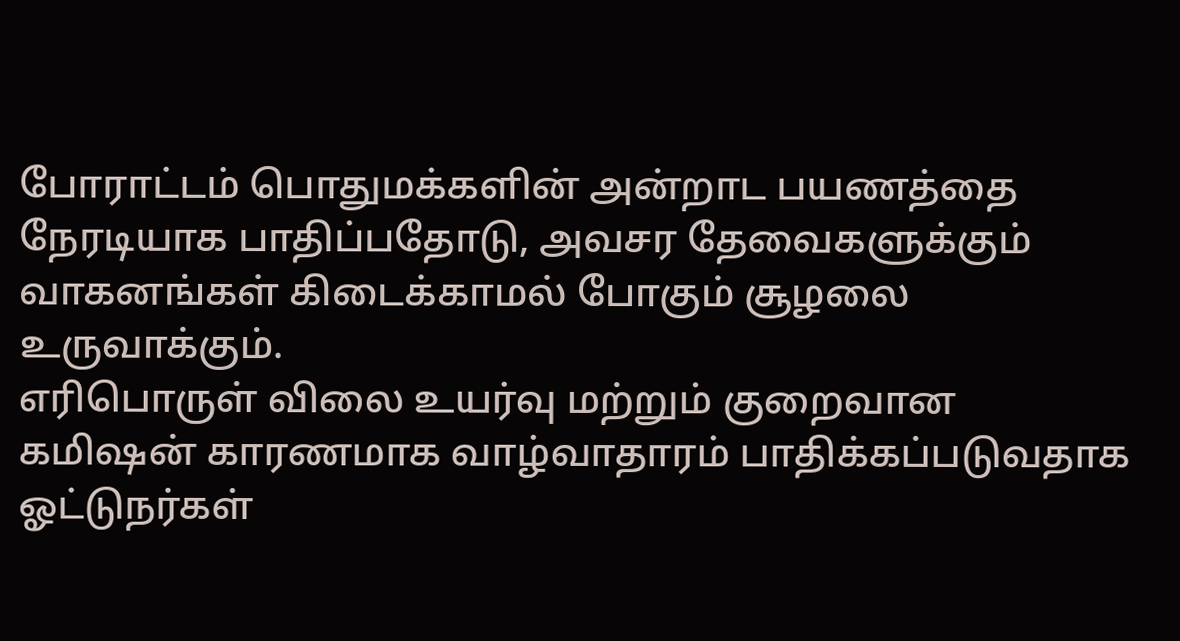போராட்டம் பொதுமக்களின் அன்றாட பயணத்தை நேரடியாக பாதிப்பதோடு, அவசர தேவைகளுக்கும் வாகனங்கள் கிடைக்காமல் போகும் சூழலை உருவாக்கும்.
எரிபொருள் விலை உயர்வு மற்றும் குறைவான கமிஷன் காரணமாக வாழ்வாதாரம் பாதிக்கப்படுவதாக ஓட்டுநர்கள்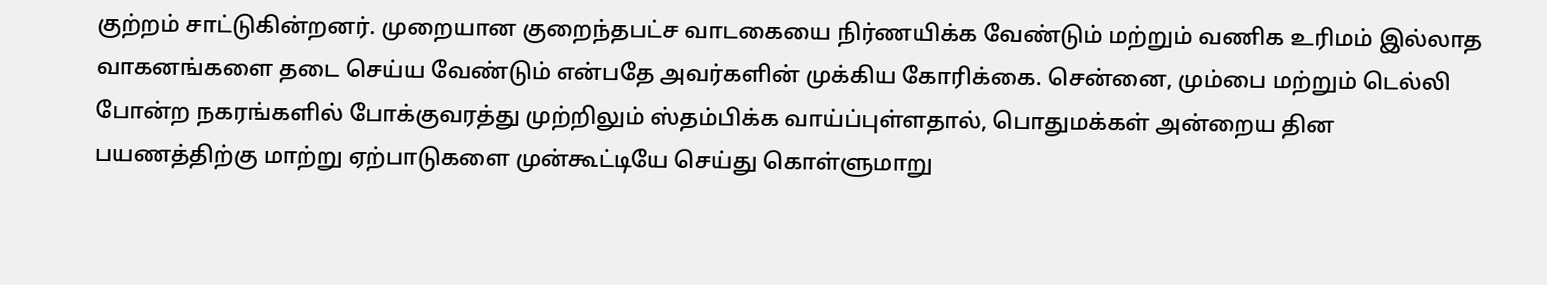குற்றம் சாட்டுகின்றனர். முறையான குறைந்தபட்ச வாடகையை நிர்ணயிக்க வேண்டும் மற்றும் வணிக உரிமம் இல்லாத வாகனங்களை தடை செய்ய வேண்டும் என்பதே அவர்களின் முக்கிய கோரிக்கை. சென்னை, மும்பை மற்றும் டெல்லி போன்ற நகரங்களில் போக்குவரத்து முற்றிலும் ஸ்தம்பிக்க வாய்ப்புள்ளதால், பொதுமக்கள் அன்றைய தின பயணத்திற்கு மாற்று ஏற்பாடுகளை முன்கூட்டியே செய்து கொள்ளுமாறு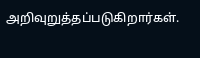அறிவுறுத்தப்படுகிறார்கள்.